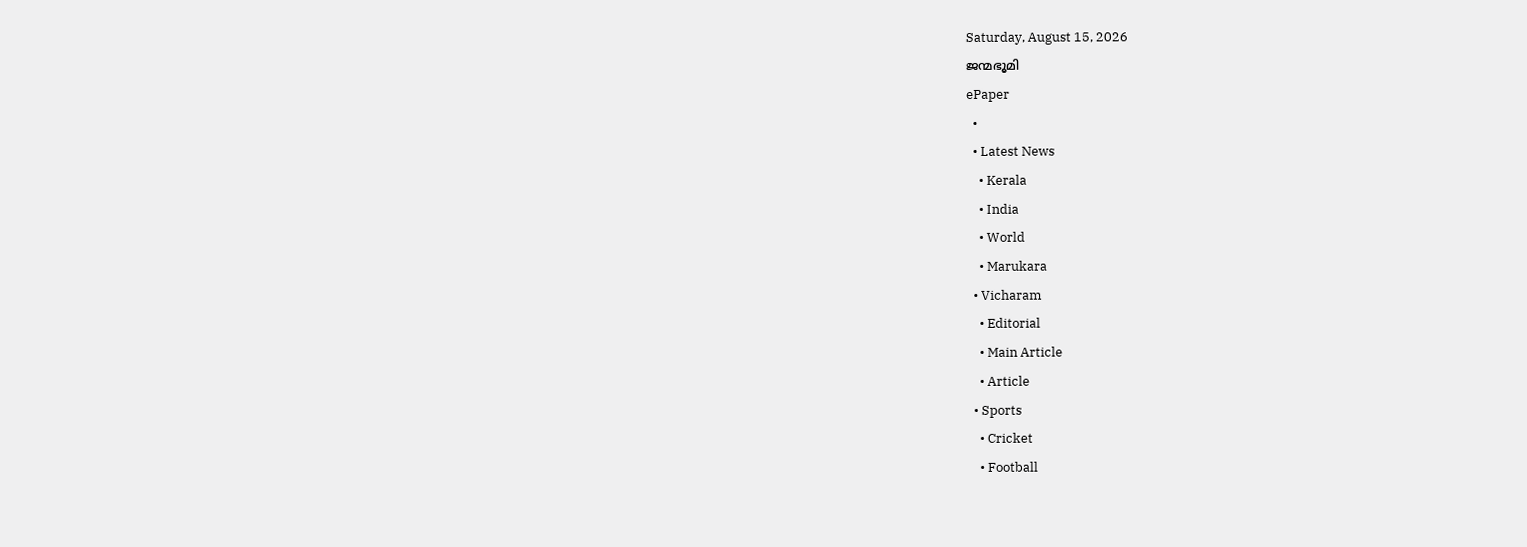Saturday, August 15, 2026
ജന്മഭൂമി
ePaper
  •
  • Latest News
    • Kerala
    • India
    • World
    • Marukara
  • Vicharam
    • Editorial
    • Main Article
    • Article
  • Sports
    • Cricket
    • Football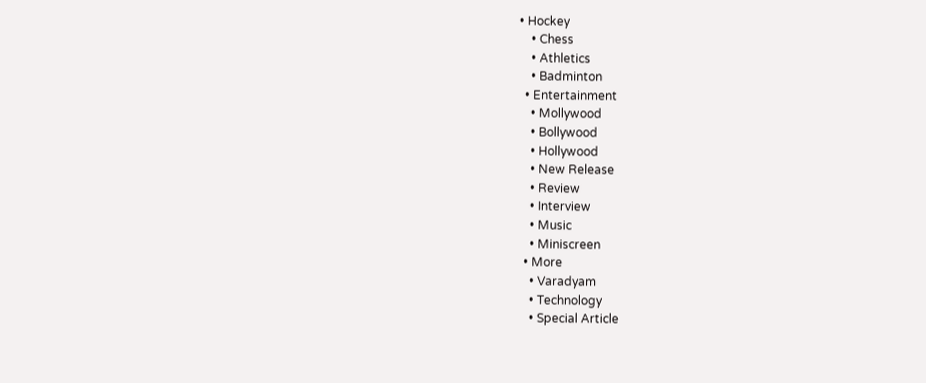• Hockey
    • Chess
    • Athletics
    • Badminton
  • Entertainment
    • Mollywood
    • Bollywood
    • Hollywood
    • New Release
    • Review
    • Interview
    • Music
    • Miniscreen
  • More
    • Varadyam
    • Technology
    • Special Article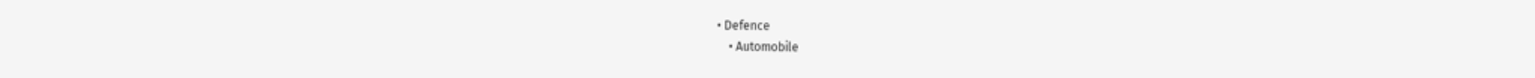• Defence
    • Automobile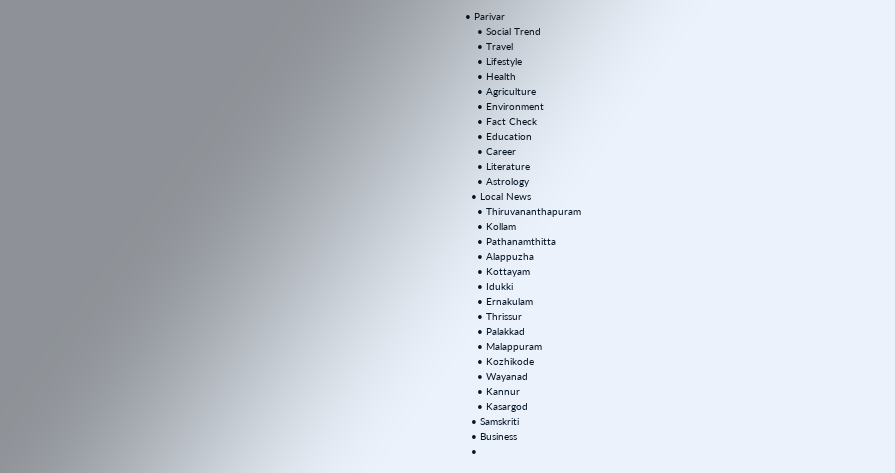• Parivar
    • Social Trend
    • Travel
    • Lifestyle
    • Health
    • Agriculture
    • Environment
    • Fact Check
    • Education
    • Career
    • Literature
    • Astrology
  • Local News
    • Thiruvananthapuram
    • Kollam
    • Pathanamthitta
    • Alappuzha
    • Kottayam
    • Idukki
    • Ernakulam
    • Thrissur
    • Palakkad
    • Malappuram
    • Kozhikode
    • Wayanad
    • Kannur
    • Kasargod
  • Samskriti
  • Business
  •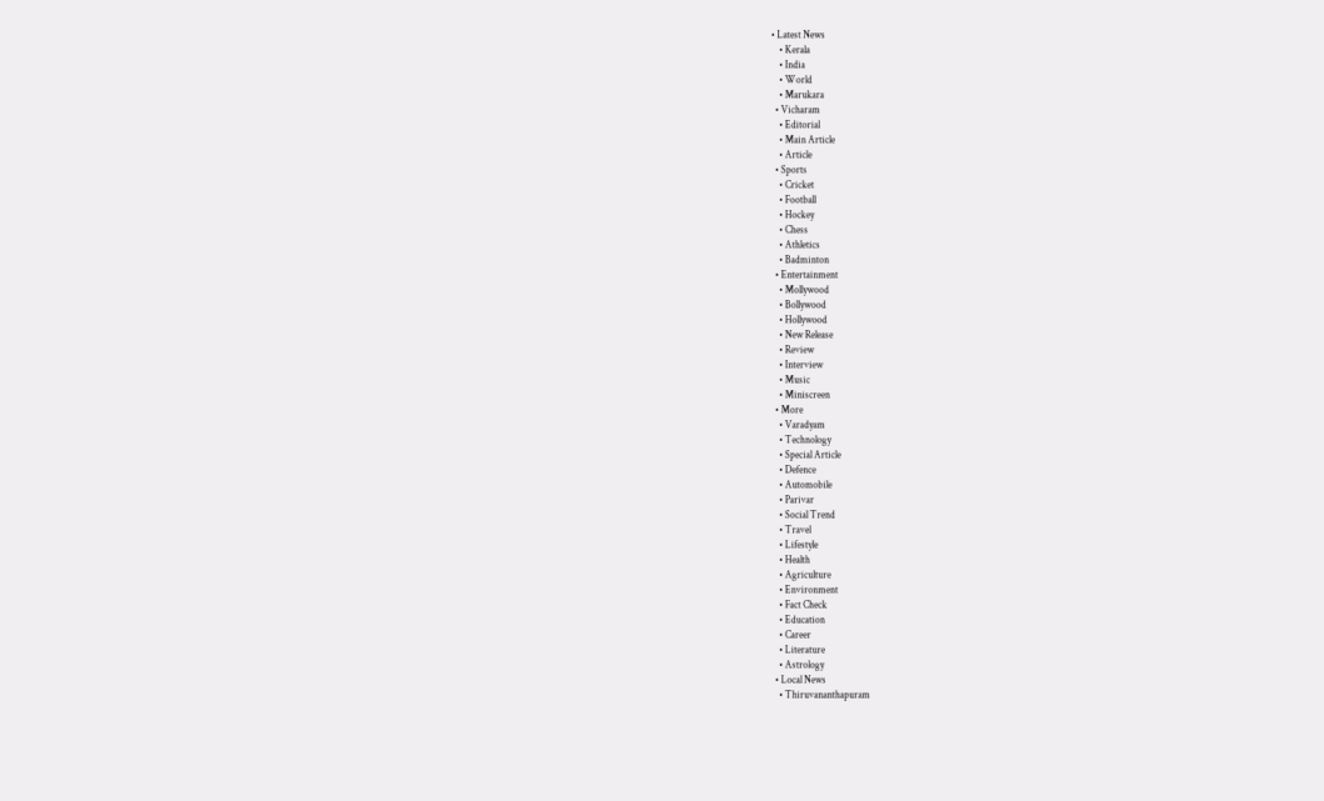• Latest News
    • Kerala
    • India
    • World
    • Marukara
  • Vicharam
    • Editorial
    • Main Article
    • Article
  • Sports
    • Cricket
    • Football
    • Hockey
    • Chess
    • Athletics
    • Badminton
  • Entertainment
    • Mollywood
    • Bollywood
    • Hollywood
    • New Release
    • Review
    • Interview
    • Music
    • Miniscreen
  • More
    • Varadyam
    • Technology
    • Special Article
    • Defence
    • Automobile
    • Parivar
    • Social Trend
    • Travel
    • Lifestyle
    • Health
    • Agriculture
    • Environment
    • Fact Check
    • Education
    • Career
    • Literature
    • Astrology
  • Local News
    • Thiruvananthapuram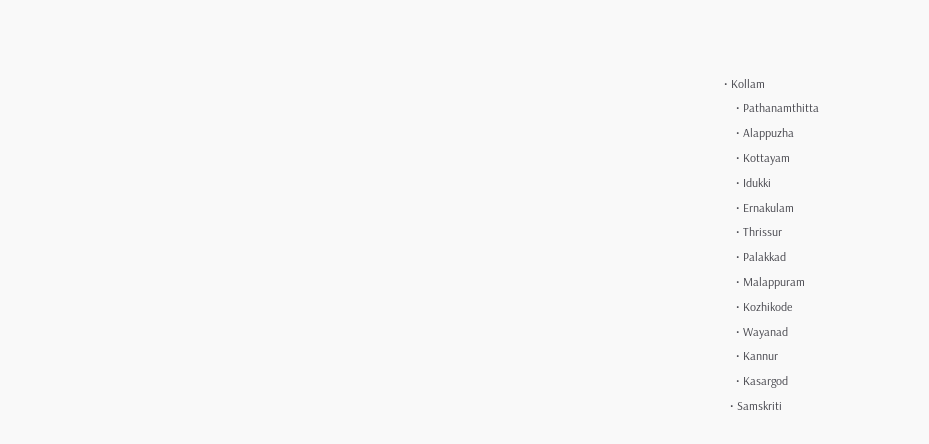• Kollam
    • Pathanamthitta
    • Alappuzha
    • Kottayam
    • Idukki
    • Ernakulam
    • Thrissur
    • Palakkad
    • Malappuram
    • Kozhikode
    • Wayanad
    • Kannur
    • Kasargod
  • Samskriti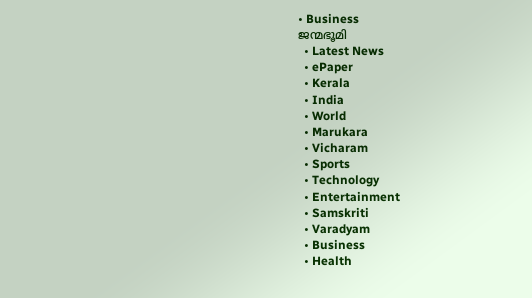• Business
ജന്മഭൂമി
  • Latest News
  • ePaper
  • Kerala
  • India
  • World
  • Marukara
  • Vicharam
  • Sports
  • Technology
  • Entertainment
  • Samskriti
  • Varadyam
  • Business
  • Health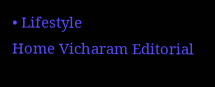• Lifestyle
Home Vicharam Editorial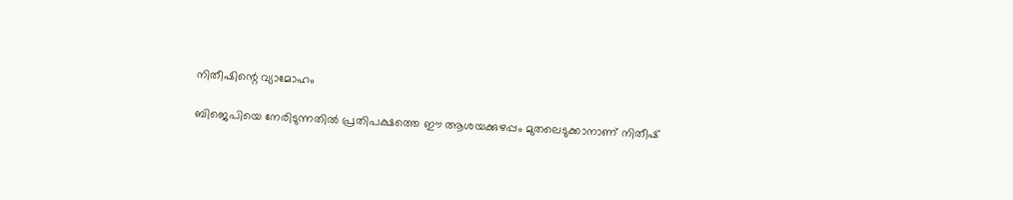നിതീഷിന്റെ വ്യാമോഹം

ബിജെപിയെ നേരിടുന്നതില്‍ പ്രതിപക്ഷത്തെ ഈ ആശയക്കുഴപ്പം മുതലെടുക്കാനാണ് നിതീഷ്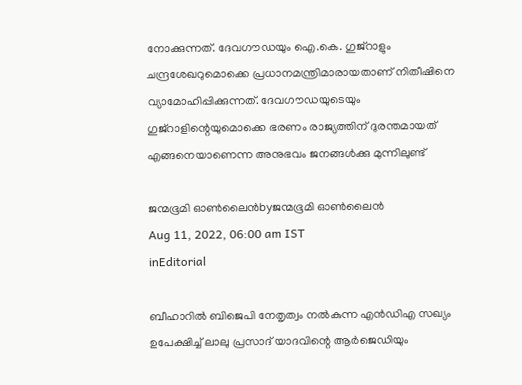നോക്കുന്നത്. ദേവഗൗഡയും ഐ.കെ. ഗുജ്‌റാളും ചന്ദ്രശേഖറുമൊക്കെ പ്രധാനമന്ത്രിമാരായതാണ് നിതീഷിനെ വ്യാമോഹിപ്പിക്കുന്നത്. ദേവഗൗഡയുടെയും ഗുജ്‌റാളിന്റെയുമൊക്കെ ഭരണം രാജ്യത്തിന് ദുരന്തമായത് എങ്ങനെയാണെന്ന അനുഭവം ജനങ്ങള്‍ക്കു മുന്നിലുണ്ട്‌

ജന്മഭൂമി ഓണ്‍ലൈന്‍byജന്മഭൂമി ഓണ്‍ലൈന്‍
Aug 11, 2022, 06:00 am IST
inEditorial

ബീഹാറില്‍ ബിജെപി നേതൃത്വം നല്‍കുന്ന എന്‍ഡിഎ സഖ്യം ഉപേക്ഷിച്ച് ലാലു പ്രസാദ് യാദവിന്റെ ആര്‍ജെഡിയും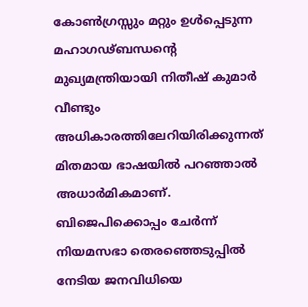കോണ്‍ഗ്രസ്സും മറ്റും ഉള്‍പ്പെടുന്ന മഹാഗഢ്ബന്ധന്റെ മുഖ്യമന്ത്രിയായി നിതീഷ് കുമാര്‍ വീണ്ടും അധികാരത്തിലേറിയിരിക്കുന്നത് മിതമായ ഭാഷയില്‍ പറഞ്ഞാല്‍ അധാര്‍മികമാണ്. ബിജെപിക്കൊപ്പം ചേര്‍ന്ന്  നിയമസഭാ തെരഞ്ഞെടുപ്പില്‍ നേടിയ ജനവിധിയെ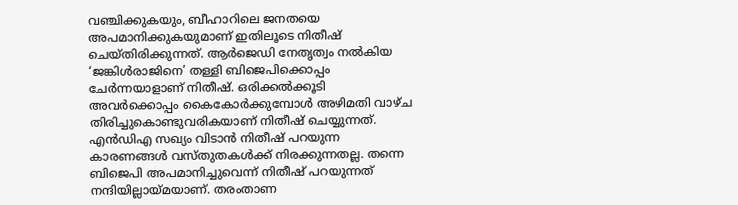വഞ്ചിക്കുകയും, ബീഹാറിലെ ജനതയെ അപമാനിക്കുകയുമാണ് ഇതിലൂടെ നിതീഷ് ചെയ്തിരിക്കുന്നത്. ആര്‍ജെഡി നേതൃത്വം നല്‍കിയ ‘ജങ്കിള്‍രാജിനെ’ തള്ളി ബിജെപിക്കൊപ്പം ചേര്‍ന്നയാളാണ് നിതീഷ്. ഒരിക്കല്‍ക്കൂടി അവര്‍ക്കൊപ്പം കൈകോര്‍ക്കുമ്പോള്‍ അഴിമതി വാഴ്ച തിരിച്ചുകൊണ്ടുവരികയാണ് നിതീഷ് ചെയ്യുന്നത്. എന്‍ഡിഎ സഖ്യം വിടാന്‍ നിതീഷ് പറയുന്ന കാരണങ്ങള്‍ വസ്തുതകള്‍ക്ക് നിരക്കുന്നതല്ല. തന്നെ ബിജെപി അപമാനിച്ചുവെന്ന് നിതീഷ് പറയുന്നത് നന്ദിയില്ലായ്‌മയാണ്. തരംതാണ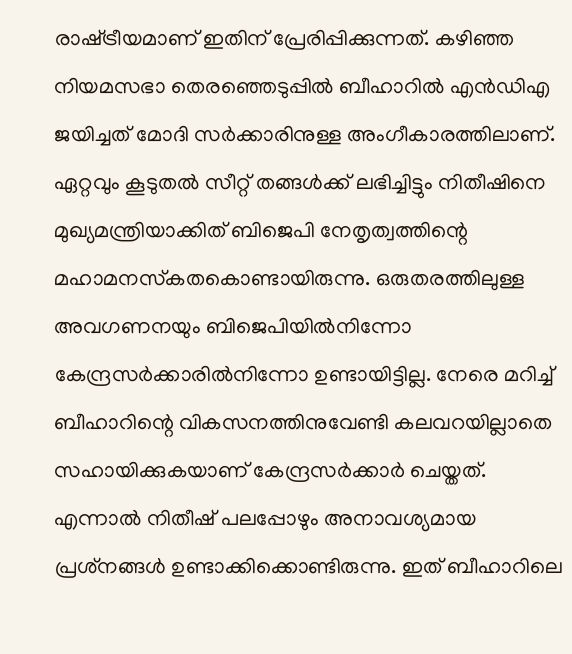രാഷ്‌ട്രീയമാണ് ഇതിന് പ്രേരിപ്പിക്കുന്നത്. കഴിഞ്ഞ നിയമസഭാ തെരഞ്ഞെടുപ്പില്‍ ബീഹാറില്‍ എന്‍ഡിഎ ജയിച്ചത് മോദി സര്‍ക്കാരിനുള്ള അംഗീകാരത്തിലാണ്. ഏറ്റവും കൂടുതല്‍ സീറ്റ് തങ്ങള്‍ക്ക് ലഭിച്ചിട്ടും നിതീഷിനെ മുഖ്യമന്ത്രിയാക്കിത് ബിജെപി നേതൃത്വത്തിന്റെ മഹാമനസ്‌കതകൊണ്ടായിരുന്നു. ഒരുതരത്തിലുള്ള അവഗണനയും ബിജെപിയില്‍നിന്നോ കേന്ദ്രസര്‍ക്കാരില്‍നിന്നോ ഉണ്ടായിട്ടില്ല. നേരെ മറിച്ച് ബീഹാറിന്റെ വികസനത്തിനുവേണ്ടി കലവറയില്ലാതെ സഹായിക്കുകയാണ് കേന്ദ്രസര്‍ക്കാര്‍ ചെയ്തത്. എന്നാല്‍ നിതീഷ് പലപ്പോഴും അനാവശ്യമായ പ്രശ്‌നങ്ങള്‍ ഉണ്ടാക്കിക്കൊണ്ടിരുന്നു. ഇത് ബീഹാറിലെ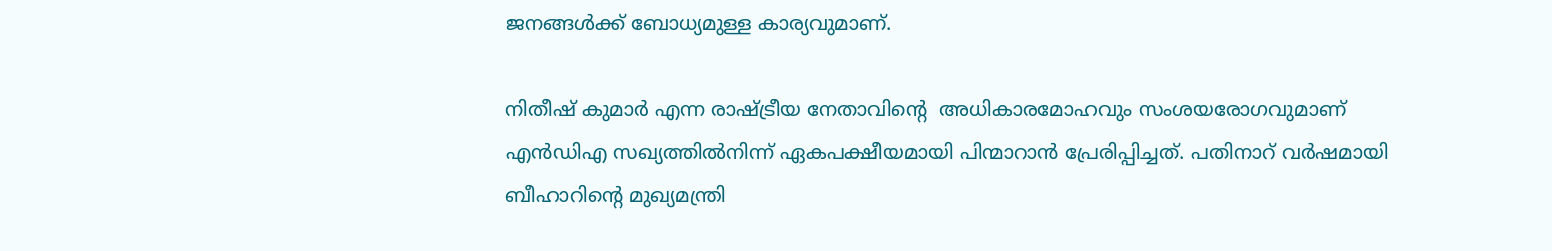ജനങ്ങള്‍ക്ക് ബോധ്യമുള്ള കാര്യവുമാണ്.

നിതീഷ് കുമാര്‍ എന്ന രാഷ്‌ട്രീയ നേതാവിന്റെ  അധികാരമോഹവും സംശയരോഗവുമാണ് എന്‍ഡിഎ സഖ്യത്തില്‍നിന്ന് ഏകപക്ഷീയമായി പിന്മാറാന്‍ പ്രേരിപ്പിച്ചത്. പതിനാറ് വര്‍ഷമായി ബീഹാറിന്റെ മുഖ്യമന്ത്രി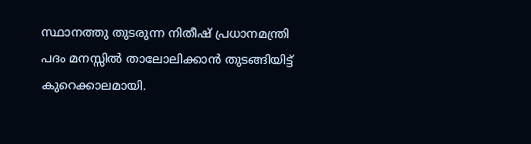സ്ഥാനത്തു തുടരുന്ന നിതീഷ് പ്രധാനമന്ത്രി പദം മനസ്സില്‍ താലോലിക്കാന്‍ തുടങ്ങിയിട്ട് കുറെക്കാലമായി.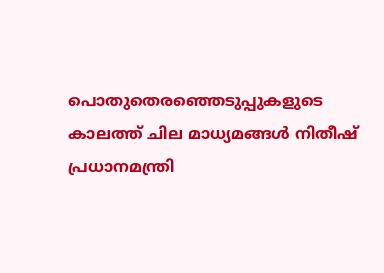പൊതുതെരഞ്ഞെടുപ്പുകളുടെ കാലത്ത് ചില മാധ്യമങ്ങള്‍ നിതീഷ് പ്രധാനമന്ത്രി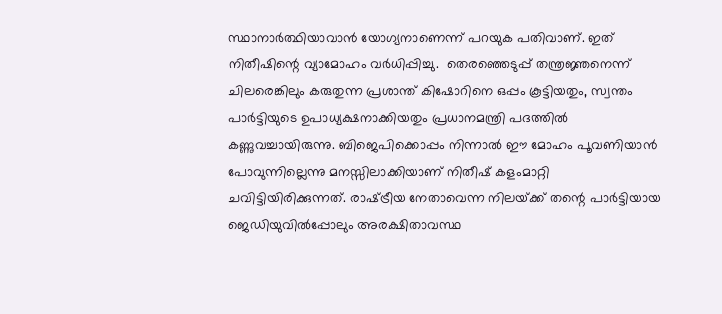സ്ഥാനാര്‍ത്ഥിയാവാന്‍ യോഗ്യനാണെന്ന് പറയുക പതിവാണ്. ഇത് നിതീഷിന്റെ വ്യാമോഹം വര്‍ധിപ്പിച്ചു.  തെരഞ്ഞെടുപ്പ് തന്ത്രജ്ഞനെന്ന് ചിലരെങ്കിലും കരുതുന്ന പ്രശാന്ത് കിഷോറിനെ ഒപ്പം കൂട്ടിയതും, സ്വന്തം പാര്‍ട്ടിയുടെ ഉപാധ്യക്ഷനാക്കിയതും പ്രധാനമന്ത്രി പദത്തില്‍ കണ്ണുവച്ചായിരുന്നു. ബിജെപിക്കൊപ്പം നിന്നാല്‍ ഈ മോഹം പൂവണിയാന്‍ പോവുന്നില്ലെന്നു മനസ്സിലാക്കിയാണ് നിതീഷ് കളംമാറ്റി ചവിട്ടിയിരിക്കുന്നത്. രാഷ്‌ട്രീയ നേതാവെന്ന നിലയ്‌ക്ക് തന്റെ പാര്‍ട്ടിയായ ജെഡിയുവില്‍പ്പോലും അരക്ഷിതാവസ്ഥ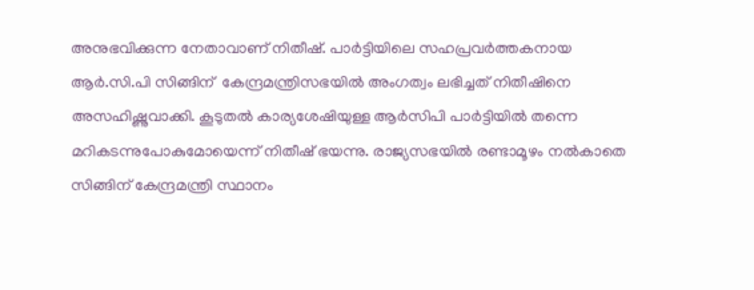അനുഭവിക്കുന്ന നേതാവാണ് നിതീഷ്. പാര്‍ട്ടിയിലെ സഹപ്രവര്‍ത്തകനായ ആര്‍.സി.പി സിങ്ങിന്  കേന്ദ്രമന്ത്രിസഭയില്‍ അംഗത്വം ലഭിച്ചത് നിതീഷിനെ അസഹിഷ്ണുവാക്കി. കൂടുതല്‍ കാര്യശേഷിയുള്ള ആര്‍സിപി പാര്‍ട്ടിയില്‍ തന്നെ മറികടന്നുപോകുമോയെന്ന് നിതീഷ് ഭയന്നു. രാജ്യസഭയില്‍ രണ്ടാമൂഴം നല്‍കാതെ സിങ്ങിന് കേന്ദ്രമന്ത്രി സ്ഥാനം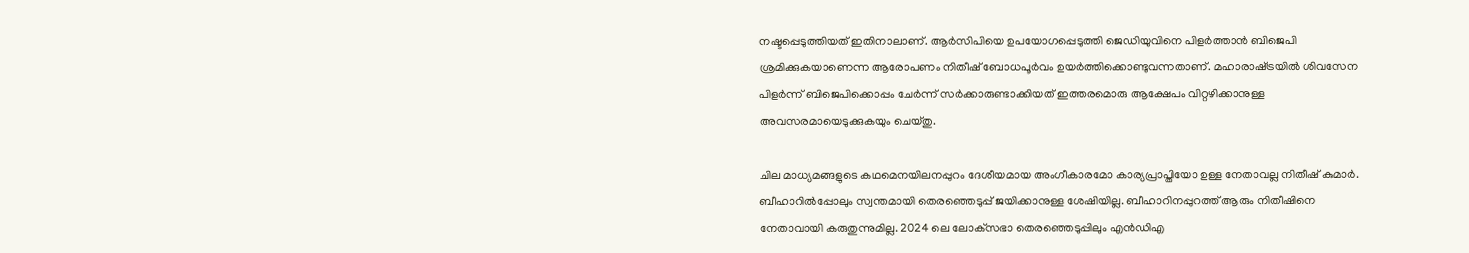നഷ്ടപ്പെടുത്തിയത് ഇതിനാലാണ്. ആര്‍സിപിയെ ഉപയോഗപ്പെടുത്തി ജെഡിയുവിനെ പിളര്‍ത്താന്‍ ബിജെപി ശ്രമിക്കുകയാണെന്ന ആരോപണം നിതീഷ് ബോധപൂര്‍വം ഉയര്‍ത്തിക്കൊണ്ടുവന്നതാണ്. മഹാരാഷ്‌ട്രയില്‍ ശിവസേന പിളര്‍ന്ന് ബിജെപിക്കൊപ്പം ചേര്‍ന്ന് സര്‍ക്കാരുണ്ടാക്കിയത് ഇത്തരമൊരു ആക്ഷേപം വിറ്റഴിക്കാനുള്ള അവസരമായെടുക്കുകയും ചെയ്തു.

ചില മാധ്യമങ്ങളുടെ കഥമെനയിലനപ്പുറം ദേശീയമായ അംഗീകാരമോ കാര്യപ്രാപ്തിയോ ഉള്ള നേതാവല്ല നിതീഷ് കുമാര്‍. ബീഹാറില്‍പ്പോലും സ്വന്തമായി തെരഞ്ഞെടുപ്പ് ജയിക്കാനുള്ള ശേഷിയില്ല. ബീഹാറിനപ്പുറത്ത് ആരും നിതീഷിനെ നേതാവായി കരുതുന്നുമില്ല. 2024 ലെ ലോക്‌സഭാ തെരഞ്ഞെടുപ്പിലും എന്‍ഡിഎ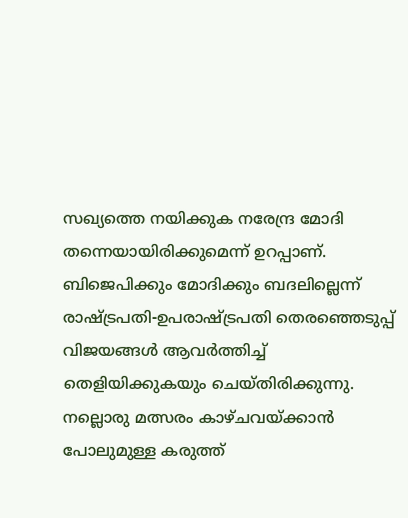സഖ്യത്തെ നയിക്കുക നരേന്ദ്ര മോദി തന്നെയായിരിക്കുമെന്ന് ഉറപ്പാണ്. ബിജെപിക്കും മോദിക്കും ബദലില്ലെന്ന് രാഷ്‌ട്രപതി-ഉപരാഷ്‌ട്രപതി തെരഞ്ഞെടുപ്പ് വിജയങ്ങള്‍ ആവര്‍ത്തിച്ച് തെളിയിക്കുകയും ചെയ്തിരിക്കുന്നു. നല്ലൊരു മത്സരം കാഴ്ചവയ്‌ക്കാന്‍ പോലുമുള്ള കരുത്ത്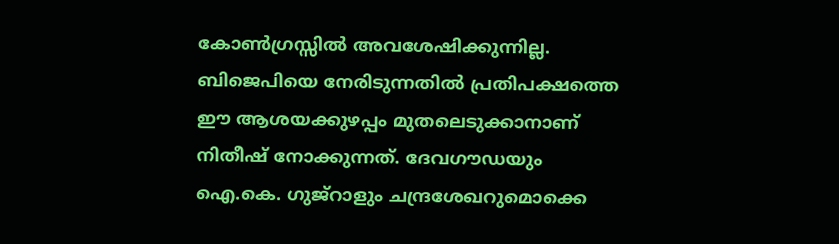കോണ്‍ഗ്രസ്സില്‍ അവശേഷിക്കുന്നില്ല. ബിജെപിയെ നേരിടുന്നതില്‍ പ്രതിപക്ഷത്തെ ഈ ആശയക്കുഴപ്പം മുതലെടുക്കാനാണ് നിതീഷ് നോക്കുന്നത്. ദേവഗൗഡയും ഐ.കെ. ഗുജ്‌റാളും ചന്ദ്രശേഖറുമൊക്കെ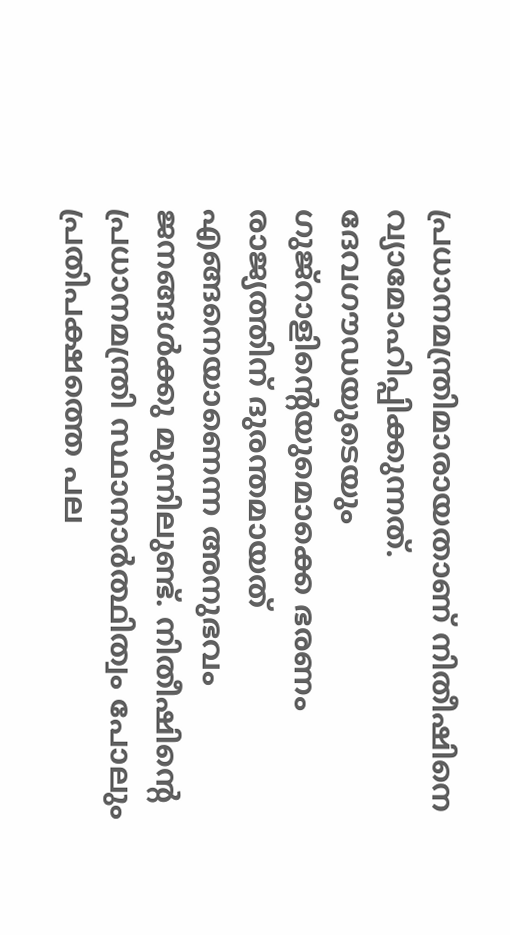പ്രധാനമന്ത്രിമാരായതാണ് നിതീഷിനെ വ്യാമോഹിപ്പിക്കുന്നത്. ദേവഗൗഡയുടെയും ഗുജ്‌റാളിന്റെയുമൊക്കെ ഭരണം രാജ്യത്തിന് ദുരന്തമായത് എങ്ങനെയാണെന്ന അനുഭവം ജനങ്ങള്‍ക്കു മുന്നിലുണ്ട്. നിതീഷിന്റെ പ്രധാനമന്ത്രി സ്ഥാനാര്‍ത്ഥിത്വം പോലും പ്രതിപക്ഷത്തെ പല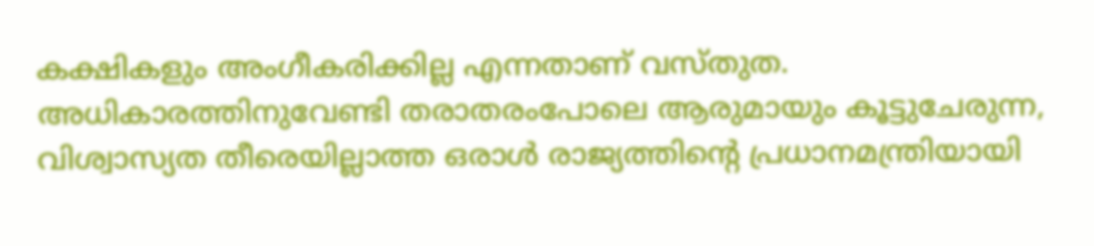കക്ഷികളും അംഗീകരിക്കില്ല എന്നതാണ് വസ്തുത. അധികാരത്തിനുവേണ്ടി തരാതരംപോലെ ആരുമായും കൂട്ടുചേരുന്ന, വിശ്വാസ്യത തീരെയില്ലാത്ത ഒരാള്‍ രാജ്യത്തിന്റെ പ്രധാനമന്ത്രിയായി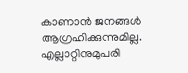കാണാന്‍ ജനങ്ങള്‍ ആഗ്രഹിക്കുന്നുമില്ല. എല്ലാറ്റിനുമുപരി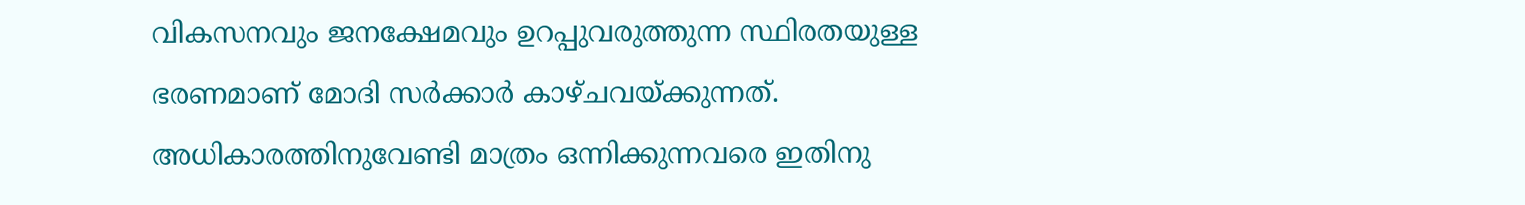വികസനവും ജനക്ഷേമവും ഉറപ്പുവരുത്തുന്ന സ്ഥിരതയുള്ള ഭരണമാണ് മോദി സര്‍ക്കാര്‍ കാഴ്ചവയ്‌ക്കുന്നത്. അധികാരത്തിനുവേണ്ടി മാത്രം ഒന്നിക്കുന്നവരെ ഇതിനു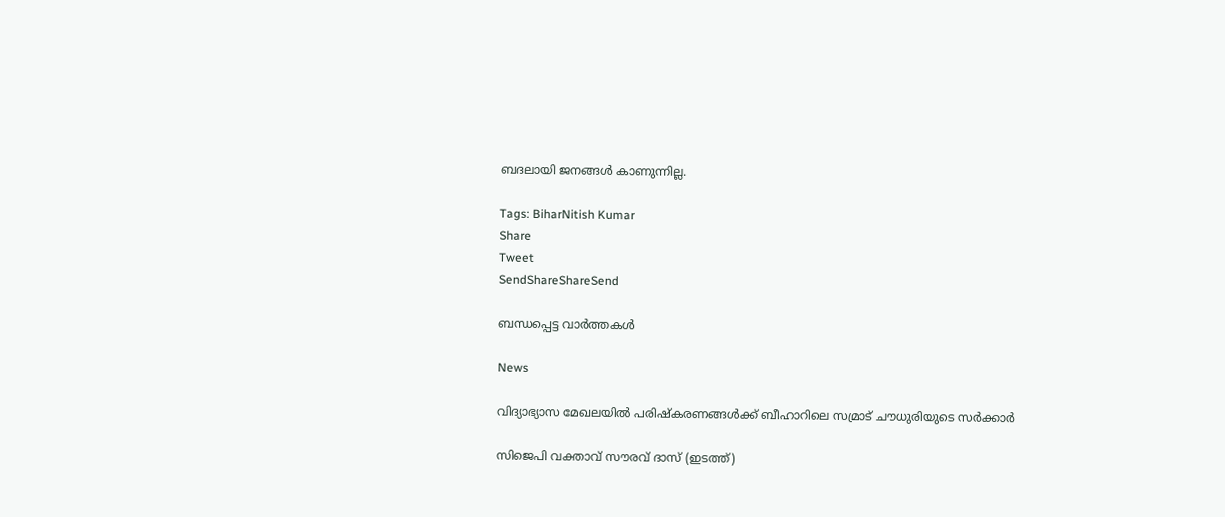ബദലായി ജനങ്ങള്‍ കാണുന്നില്ല.

Tags: BiharNitish Kumar
Share
Tweet
SendShareShareSend

ബന്ധപ്പെട്ട വാര്‍ത്തകള്‍

News

വിദ്യാഭ്യാസ മേഖലയിൽ പരിഷ്‌കരണങ്ങൾക്ക് ബീഹാറിലെ സമ്രാട് ചൗധുരിയുടെ സർക്കാർ

സിജെപി വക്താവ് സൗരവ് ദാസ് (ഇടത്ത്)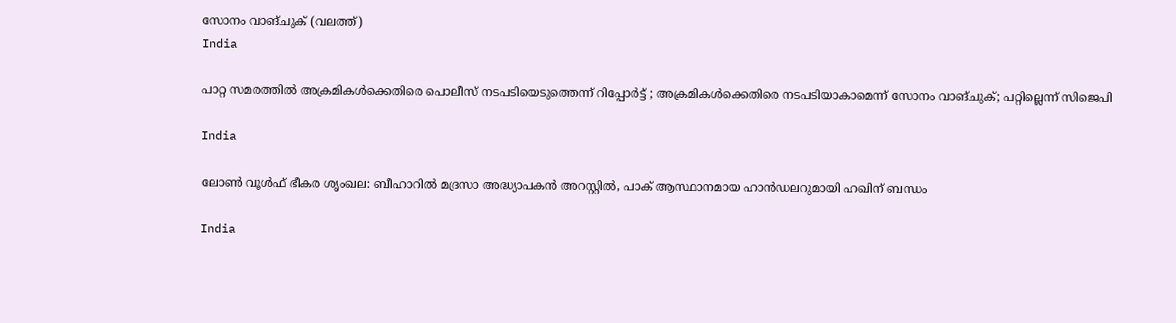സോനം വാങ്ചുക് (വലത്ത്)
India

പാറ്റ സമരത്തില്‍ അക്രമികള്‍ക്കെതിരെ പൊലീസ് നടപടിയെടുത്തെന്ന് റിപ്പോര്‍ട്ട് ; അക്രമികള്‍ക്കെതിരെ നടപടിയാകാമെന്ന് സോനം വാങ്ചുക്; പറ്റില്ലെന്ന് സിജെപി

India

ലോണ്‍ വൂള്‍ഫ് ഭീകര ശൃംഖല: ബീഹാറില്‍ മദ്രസാ അദ്ധ്യാപകൻ അറസ്റ്റില്‍, പാക് ആസ്ഥാനമായ ഹാൻഡലറുമായി ഹഖിന് ബന്ധം

India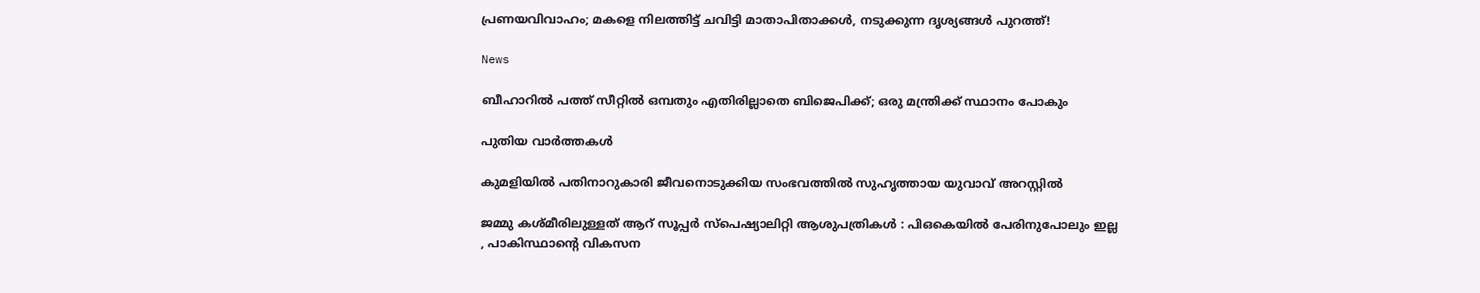പ്രണയവിവാഹം; മകളെ നിലത്തിട്ട് ചവിട്ടി മാതാപിതാക്കൾ, നടുക്കുന്ന ദൃശ്യങ്ങൾ പുറത്ത്!

News

ബീഹാറിൽ പത്ത് സീറ്റിൽ ഒമ്പതും എതിരില്ലാതെ ബിജെപിക്ക്; ഒരു മന്ത്രിക്ക് സ്ഥാനം പോകും

പുതിയ വാര്‍ത്തകള്‍

കുമളിയില്‍ പതിനാറുകാരി ജീവനൊടുക്കിയ സംഭവത്തില്‍ സുഹൃത്തായ യുവാവ് അറസ്റ്റില്‍

ജമ്മു കശ്മീരിലുള്ളത് ആറ് സൂപ്പർ സ്പെഷ്യാലിറ്റി ആശുപത്രികൾ : പിഒകെയിൽ പേരിനുപോലും ഇല്ല , പാകിസ്ഥാന്റെ വികസന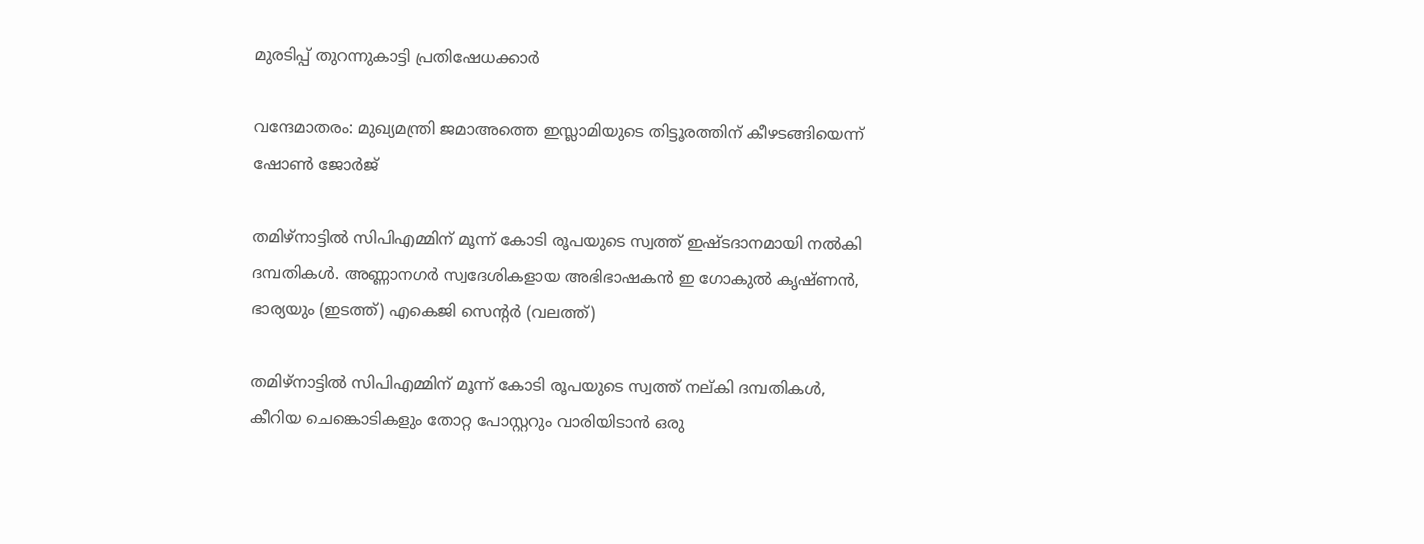മുരടിപ്പ് തുറന്നുകാട്ടി പ്രതിഷേധക്കാർ

വന്ദേമാതരം: മുഖ്യമന്ത്രി ജമാഅത്തെ ഇസ്ലാമിയുടെ തിട്ടൂരത്തിന് കീഴടങ്ങിയെന്ന് ഷോണ്‍ ജോര്‍ജ്

തമിഴ്നാട്ടില്‍ സിപിഎമ്മിന് മൂന്ന് കോടി രൂപയുടെ സ്വത്ത് ഇഷ്ടദാനമായി നല്‍കി ദമ്പതികള്‍. അണ്ണാനഗര്‍ സ്വദേശികളായ അഭിഭാഷകന്‍ ഇ ഗോകുല്‍ കൃഷ്ണന്‍, ഭാര്യയും (ഇടത്ത്) എകെജി സെന്‍റര്‍ (വലത്ത്)

തമിഴ്നാട്ടില്‍ സിപിഎമ്മിന് മൂന്ന് കോടി രൂപയുടെ സ്വത്ത് നല‍്കി ദമ്പതികള്‍, കീറിയ ചെങ്കൊടികളും തോറ്റ പോസ്റ്ററും വാരിയിടാൻ ഒരു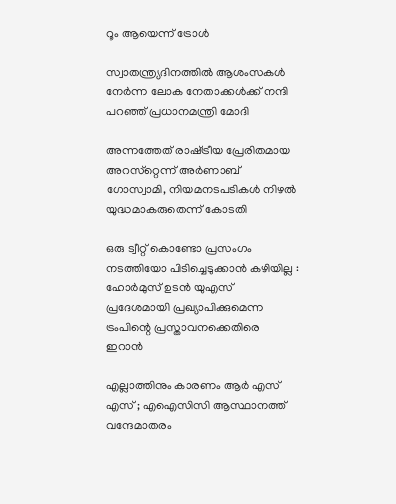റൂം ആയെന്ന് ട്രോള്‍

സ്വാതന്ത്ര്യദിനത്തിൽ ആശംസകൾ നേർന്ന ലോക നേതാക്കൾക്ക് നന്ദി പറഞ്ഞ് പ്രധാനമന്ത്രി മോദി

അന്നത്തേത് രാഷ്‌ട്രീയ പ്രേരിതമായ അറസ്‌റ്റെന്ന് അര്‍ണാബ് ഗോസ്വാമി, നിയമനടപടികള്‍ നിഴല്‍ യുദ്ധമാകരുതെന്ന് കോടതി

ഒരു ട്വീറ്റ് കൊണ്ടോ പ്രസംഗം നടത്തിയോ പിടിച്ചെടുക്കാൻ കഴിയില്ല : ഹോർമുസ് ഉടൻ യുഎസ് പ്രദേശമായി പ്രഖ്യാപിക്കുമെന്ന ട്രംപിന്റെ പ്രസ്താവനക്കെതിരെ ഇറാൻ

എല്ലാത്തിനും കാരണം ആർ എസ് എസ് ; എഐസിസി ആസ്ഥാനത്ത് വന്ദേമാതരം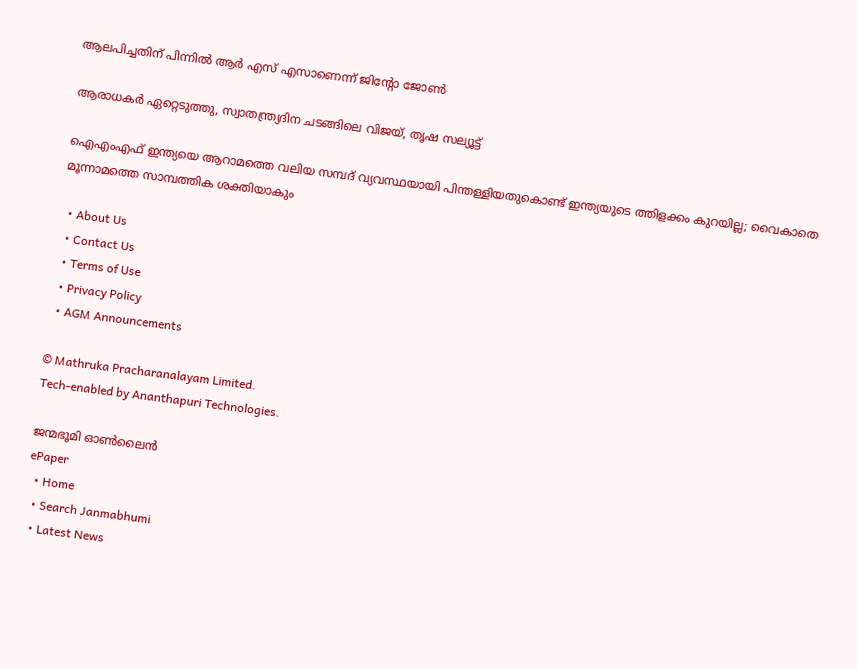ആലപിച്ചതിന് പിന്നിൽ ആർ എസ് എസാണെന്ന് ജിന്റോ ജോൺ

ആരാധകര്‍ ഏറ്റെടുത്തു, സ്വാതന്ത്ര്യദിന ചടങ്ങിലെ വിജയ്, തൃഷ സല്യൂട്ട്

ഐഎംഎഫ് ഇന്ത്യയെ ആറാമത്തെ വലിയ സമ്പദ് വ്യവസ്ഥയായി പിന്തള്ളിയതുകൊണ്ട് ഇന്ത്യയുടെ ത്തിളക്കം കുറയില്ല; വൈകാതെ മൂന്നാമത്തെ സാമ്പത്തിക ശക്തിയാകും

  • About Us
  • Contact Us
  • Terms of Use
  • Privacy Policy
  • AGM Announcements

© Mathruka Pracharanalayam Limited.
Tech-enabled by Ananthapuri Technologies.

ജന്മഭൂമി ഓണ്‍ലൈന്‍
ePaper
  • Home
  • Search Janmabhumi
  • Latest News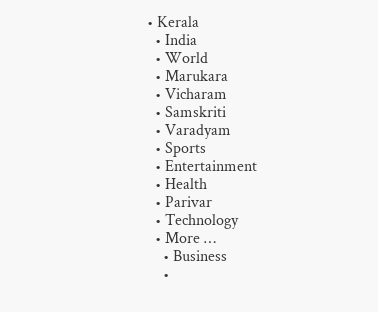• Kerala
  • India
  • World
  • Marukara
  • Vicharam
  • Samskriti
  • Varadyam
  • Sports
  • Entertainment
  • Health
  • Parivar
  • Technology
  • More …
    • Business
    •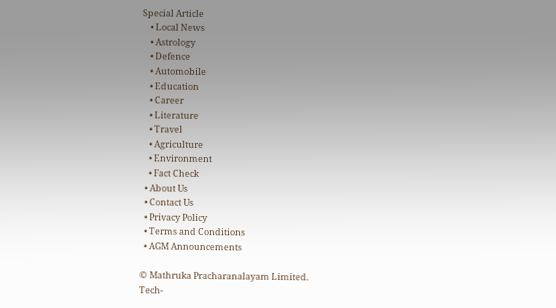Special Article
    • Local News
    • Astrology
    • Defence
    • Automobile
    • Education
    • Career
    • Literature
    • Travel
    • Agriculture
    • Environment
    • Fact Check
  • About Us
  • Contact Us
  • Privacy Policy
  • Terms and Conditions
  • AGM Announcements

© Mathruka Pracharanalayam Limited.
Tech-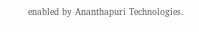enabled by Ananthapuri Technologies.